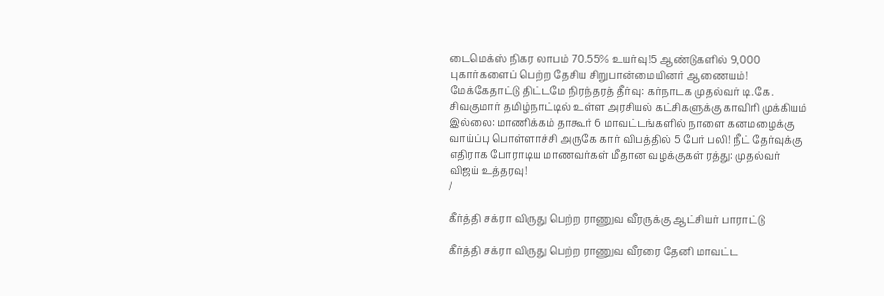டைமெக்ஸ் நிகர லாபம் 70.55% உயர்வு!5 ஆண்டுகளில் 9,000 புகார்களைப் பெற்ற தேசிய சிறுபான்மையினர் ஆணையம்! மேக்கேதாட்டு திட்டமே நிரந்தரத் தீர்வு: கர்நாடக முதல்வர் டி.கே. சிவகுமார் தமிழ்நாட்டில் உள்ள அரசியல் கட்சிகளுக்கு காவிரி முக்கியம் இல்லை: மாணிக்கம் தாகூர் 6 மாவட்டங்களில் நாளை கனமழைக்கு வாய்ப்பு பொள்ளாச்சி அருகே கார் விபத்தில் 5 பேர் பலி! நீட் தேர்வுக்கு எதிராக போராடிய மாணவர்கள் மீதான வழக்குகள் ரத்து: முதல்வர் விஜய் உத்தரவு!
/

கீர்த்தி சக்ரா விருது பெற்ற ராணுவ வீரருக்கு ஆட்சியர் பாராட்டு

கீர்த்தி சக்ரா விருது பெற்ற ராணுவ வீரரை தேனி மாவட்ட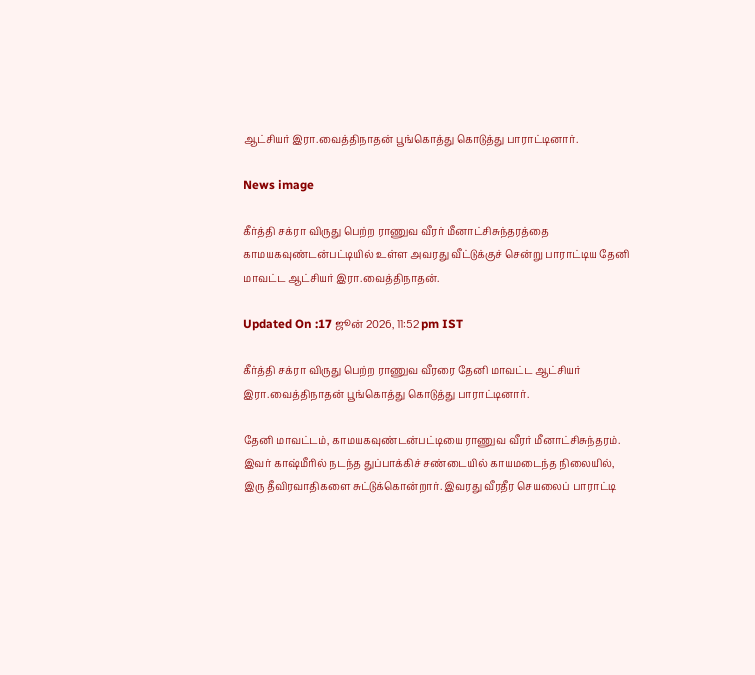ஆட்சியர் இரா.வைத்திநாதன் பூங்கொத்து கொடுத்து பாராட்டினார்.

News image

கீர்த்தி சக்ரா விருது பெற்ற ராணுவ வீரர் மீனாட்சிசுந்தரத்தை காமயகவுண்டன்பட்டியில் உள்ள அவரது வீட்டுக்குச் சென்று பாராட்டிய தேனி மாவட்ட ஆட்சியர் இரா.வைத்திநாதன்.

Updated On :17 ஜூன் 2026, 11:52 pm IST

கீர்த்தி சக்ரா விருது பெற்ற ராணுவ வீரரை தேனி மாவட்ட ஆட்சியர் இரா.வைத்திநாதன் பூங்கொத்து கொடுத்து பாராட்டினார்.

தேனி மாவட்டம், காமயகவுண்டன்பட்டியை ராணுவ வீரர் மீனாட்சிசுந்தரம். இவர் காஷ்மீரில் நடந்த துப்பாக்கிச் சண்டையில் காயமடைந்த நிலையில், இரு தீவிரவாதிகளை சுட்டுக்கொன்றார். இவரது வீரதீர செயலைப் பாராட்டி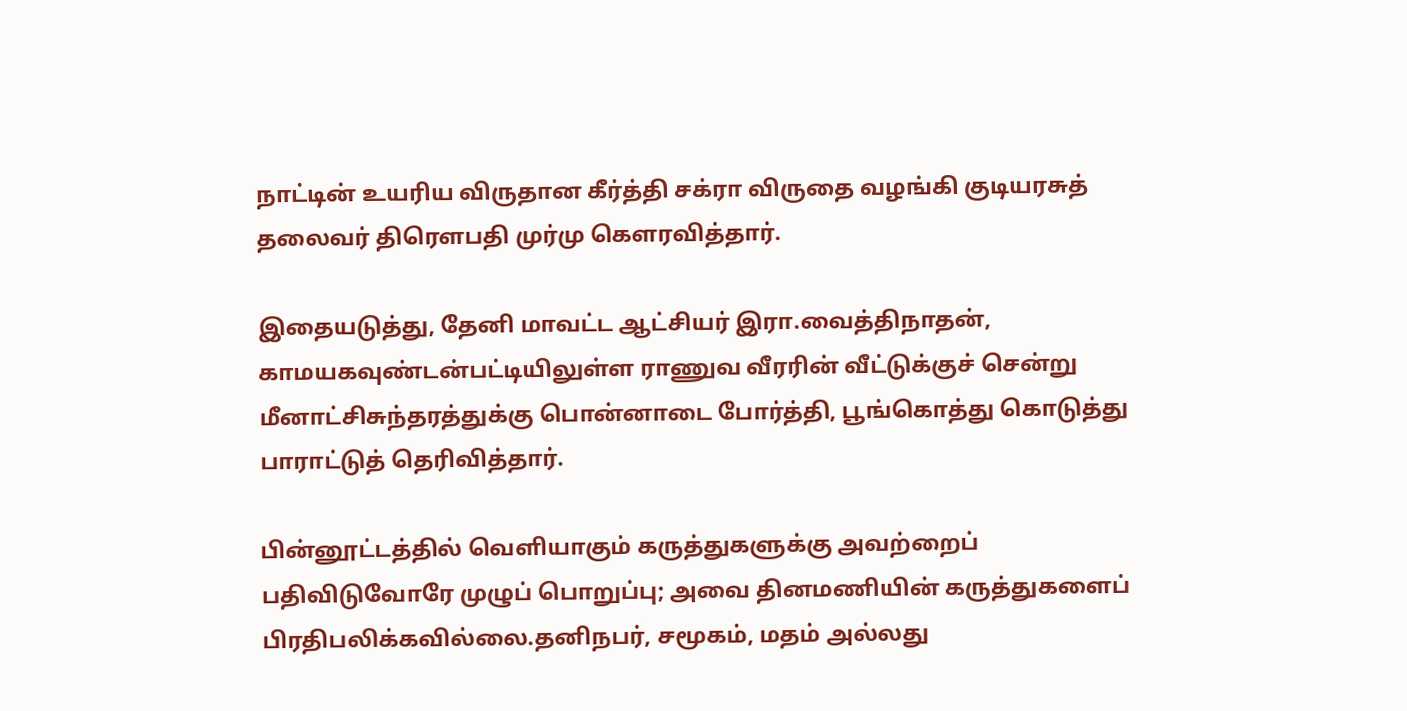நாட்டின் உயரிய விருதான கீர்த்தி சக்ரா விருதை வழங்கி குடியரசுத் தலைவர் திரெளபதி முர்மு கெளரவித்தார்.

இதையடுத்து, தேனி மாவட்ட ஆட்சியர் இரா.வைத்திநாதன், காமயகவுண்டன்பட்டியிலுள்ள ராணுவ வீரரின் வீட்டுக்குச் சென்று மீனாட்சிசுந்தரத்துக்கு பொன்னாடை போர்த்தி, பூங்கொத்து கொடுத்து பாராட்டுத் தெரிவித்தார்.

பின்னூட்டத்தில் வெளியாகும் கருத்துகளுக்கு அவற்றைப் பதிவிடுவோரே முழுப் பொறுப்பு; அவை தினமணியின் கருத்துகளைப் பிரதிபலிக்கவில்லை.தனிநபர், சமூகம், மதம் அல்லது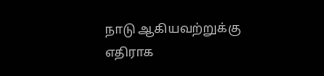நாடு ஆகியவற்றுக்கு எதிராக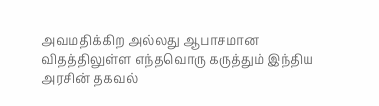அவமதிக்கிற அல்லது ஆபாசமான விதத்திலுள்ள எந்தவொரு கருத்தும் இந்திய அரசின் தகவல்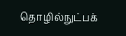தொழில்நுட்பக்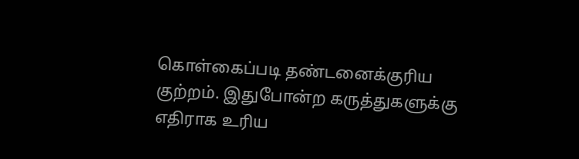கொள்கைப்படி தண்டனைக்குரிய குற்றம். இதுபோன்ற கருத்துகளுக்கு எதிராக உரிய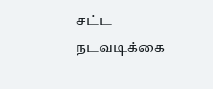சட்ட நடவடிக்கை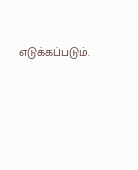எடுக்கப்படும்.